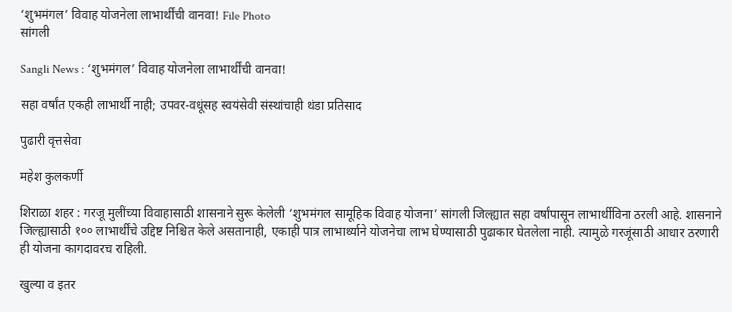‘शुभमंगल’ विवाह योजनेला लाभार्थींची वानवा! File Photo
सांगली

Sangli News : ‘शुभमंगल’ विवाह योजनेला लाभार्थींची वानवा!

सहा वर्षांत एकही लाभार्थी नाही; उपवर-वधूंसह स्वयंसेवी संस्थांचाही थंडा प्रतिसाद

पुढारी वृत्तसेवा

महेश कुलकर्णी

शिराळा शहर : गरजू मुलींच्या विवाहासाठी शासनाने सुरू केलेली ‘शुभमंगल सामूहिक विवाह योजना’ सांगली जिल्ह्यात सहा वर्षांपासून लाभार्थीविना ठरली आहे. शासनाने जिल्ह्यासाठी १०० लाभार्थींचे उद्दिष्ट निश्चित केले असतानाही, एकाही पात्र लाभार्थ्याने योजनेचा लाभ घेण्यासाठी पुढाकार घेतलेला नाही. त्यामुळे गरजूंसाठी आधार ठरणारी ही योजना कागदावरच राहिली.

खुल्या व इतर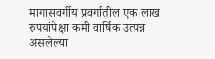मागासवर्गीय प्रवर्गातील एक लाख रुपयांपेक्षा कमी वार्षिक उत्पन्न असलेल्या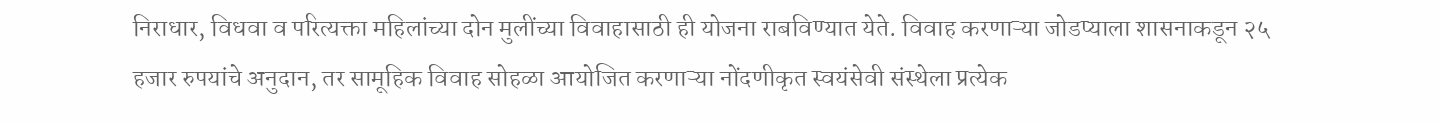निराधार, विधवा व परित्यक्ता महिलांच्या दोन मुलींच्या विवाहासाठी ही योजना राबविण्यात येते. विवाह करणाऱ्या जोडप्याला शासनाकडून २५ हजार रुपयांचे अनुदान, तर सामूहिक विवाह सोहळा आयोजित करणाऱ्या नोंदणीकृत स्वयंसेवी संस्थेला प्रत्येक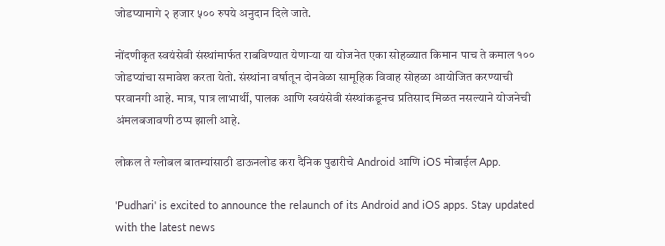जोडप्यामागे २ हजार ५०० रुपये अनुदान दिले जाते.

नोंदणीकृत स्वयंसेवी संस्थांमार्फत राबविण्यात येणाऱ्या या योजनेत एका सोहळ्यात किमान पाच ते कमाल १०० जोडप्यांचा समावेश करता येतो. संस्थांना वर्षातून दोनवेळा सामूहिक विवाह सोहळा आयोजित करण्याची परवानगी आहे. मात्र, पात्र लाभार्थी, पालक आणि स्वयंसेवी संस्थांकडूनच प्रतिसाद मिळत नसल्याने योजनेची अंमलबजावणी ठप्प झाली आहे.

लोकल ते ग्लोबल बातम्यांसाठी डाऊनलोड करा दैनिक पुढारीचे Android आणि iOS मोबाईल App.

'Pudhari' is excited to announce the relaunch of its Android and iOS apps. Stay updated with the latest news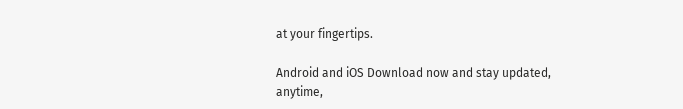at your fingertips.

Android and iOS Download now and stay updated, anytime,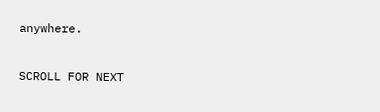anywhere.

SCROLL FOR NEXT